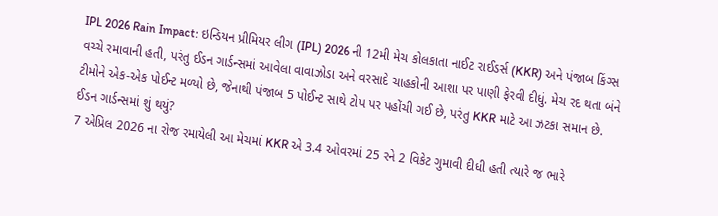IPL 2026 Rain Impact: ઇન્ડિયન પ્રીમિયર લીગ (IPL) 2026 ની 12મી મેચ કોલકાતા નાઈટ રાઈડર્સ (KKR) અને પંજાબ કિંગ્સ વચ્ચે રમાવાની હતી, પરંતુ ઈડન ગાર્ડન્સમાં આવેલા વાવાઝોડા અને વરસાદે ચાહકોની આશા પર પાણી ફેરવી દીધું. મેચ રદ થતા બંને ટીમોને એક-એક પોઈન્ટ મળ્યો છે, જેનાથી પંજાબ 5 પોઈન્ટ સાથે ટોપ પર પહોંચી ગઈ છે, પરંતુ KKR માટે આ ઝટકા સમાન છે.
ઈડન ગાર્ડન્સમાં શું થયું?
7 એપ્રિલ 2026 ના રોજ રમાયેલી આ મેચમાં KKR એ 3.4 ઓવરમાં 25 રને 2 વિકેટ ગુમાવી દીધી હતી ત્યારે જ ભારે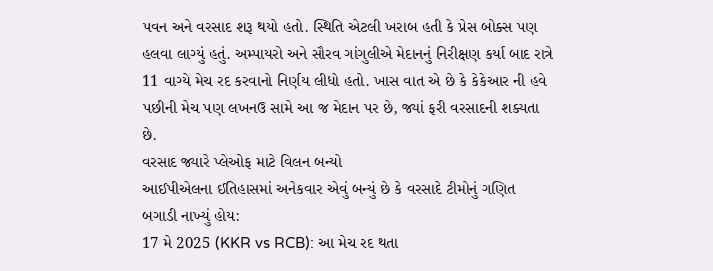પવન અને વરસાદ શરૂ થયો હતો. સ્થિતિ એટલી ખરાબ હતી કે પ્રેસ બોક્સ પણ હલવા લાગ્યું હતું. અમ્પાયરો અને સૌરવ ગાંગુલીએ મેદાનનું નિરીક્ષણ કર્યા બાદ રાત્રે 11 વાગ્યે મેચ રદ કરવાનો નિર્ણય લીધો હતો. ખાસ વાત એ છે કે કેકેઆર ની હવે પછીની મેચ પણ લખનઉ સામે આ જ મેદાન પર છે, જ્યાં ફરી વરસાદની શક્યતા છે.
વરસાદ જ્યારે પ્લેઓફ માટે વિલન બન્યો
આઈપીએલના ઈતિહાસમાં અનેકવાર એવું બન્યું છે કે વરસાદે ટીમોનું ગણિત બગાડી નાખ્યું હોય:
17 મે 2025 (KKR vs RCB): આ મેચ રદ થતા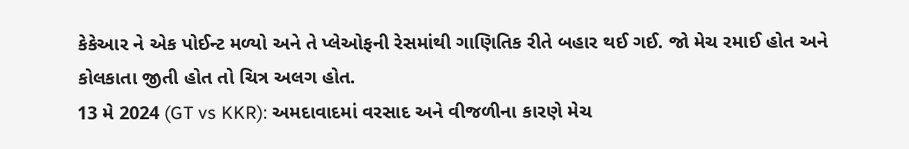કેકેઆર ને એક પોઈન્ટ મળ્યો અને તે પ્લેઓફની રેસમાંથી ગાણિતિક રીતે બહાર થઈ ગઈ. જો મેચ રમાઈ હોત અને કોલકાતા જીતી હોત તો ચિત્ર અલગ હોત.
13 મે 2024 (GT vs KKR): અમદાવાદમાં વરસાદ અને વીજળીના કારણે મેચ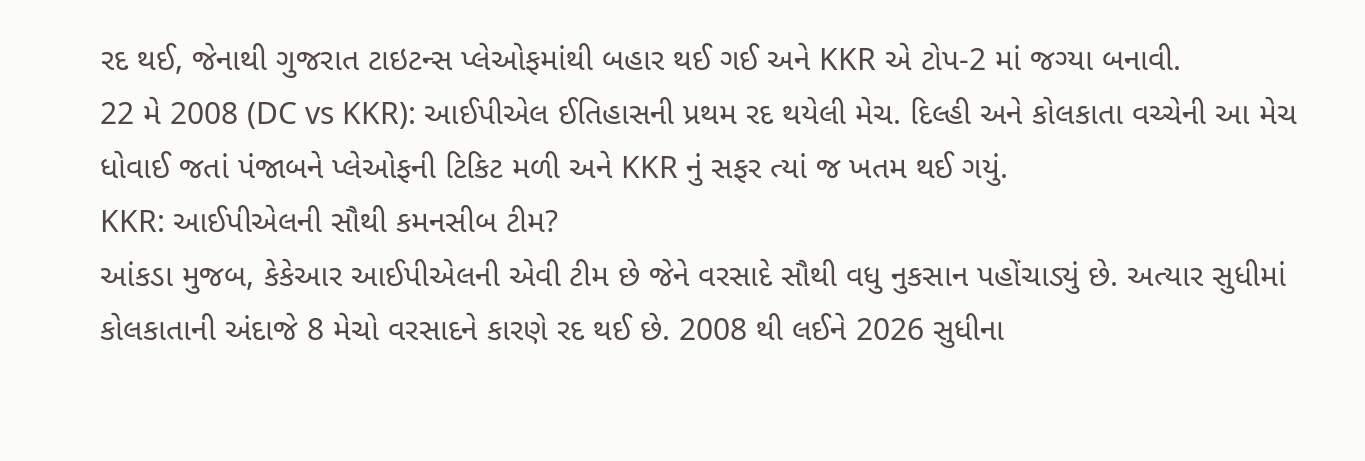રદ થઈ, જેનાથી ગુજરાત ટાઇટન્સ પ્લેઓફમાંથી બહાર થઈ ગઈ અને KKR એ ટોપ-2 માં જગ્યા બનાવી.
22 મે 2008 (DC vs KKR): આઈપીએલ ઈતિહાસની પ્રથમ રદ થયેલી મેચ. દિલ્હી અને કોલકાતા વચ્ચેની આ મેચ ધોવાઈ જતાં પંજાબને પ્લેઓફની ટિકિટ મળી અને KKR નું સફર ત્યાં જ ખતમ થઈ ગયું.
KKR: આઈપીએલની સૌથી કમનસીબ ટીમ?
આંકડા મુજબ, કેકેઆર આઈપીએલની એવી ટીમ છે જેને વરસાદે સૌથી વધુ નુકસાન પહોંચાડ્યું છે. અત્યાર સુધીમાં કોલકાતાની અંદાજે 8 મેચો વરસાદને કારણે રદ થઈ છે. 2008 થી લઈને 2026 સુધીના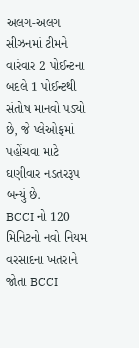અલગ-અલગ સીઝનમાં ટીમને વારંવાર 2 પોઈન્ટના બદલે 1 પોઈન્ટથી સંતોષ માનવો પડ્યો છે, જે પ્લેઓફમાં પહોંચવા માટે ઘણીવાર નડતરરૂપ બન્યું છે.
BCCI નો 120 મિનિટનો નવો નિયમ
વરસાદના ખતરાને જોતા BCCI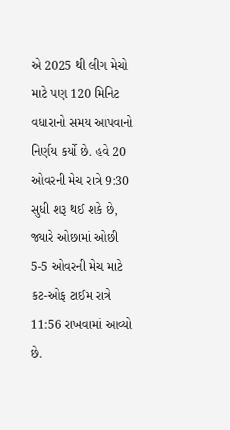એ 2025 થી લીગ મેચો માટે પણ 120 મિનિટ વધારાનો સમય આપવાનો નિર્ણય કર્યો છે. હવે 20 ઓવરની મેચ રાત્રે 9:30 સુધી શરૂ થઈ શકે છે, જ્યારે ઓછામાં ઓછી 5-5 ઓવરની મેચ માટે કટ-ઓફ ટાઈમ રાત્રે 11:56 રાખવામાં આવ્યો છે.